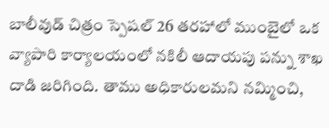బాలీవుడ్ చిత్రం స్పెషల్ 26 తరహాలో ముంబైలో ఒక వ్యాపారి కార్యాలయంలో నకిలీ ఆదాయపు పన్ను శాఖ దాడి జరిగింది. తాము అధికారులమని నమ్మించి,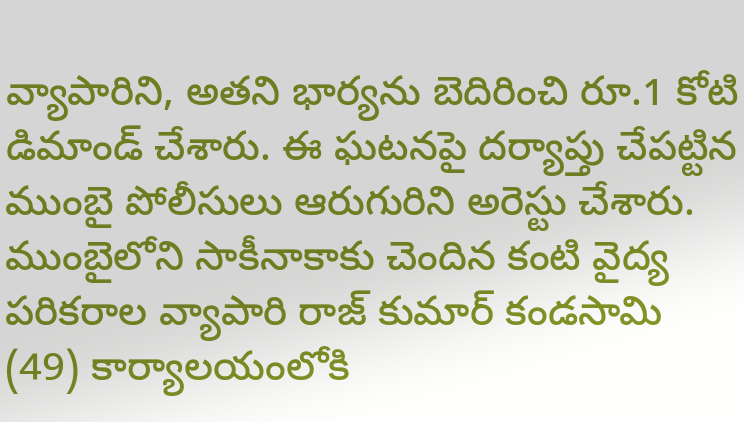వ్యాపారిని, అతని భార్యను బెదిరించి రూ.1 కోటి డిమాండ్ చేశారు. ఈ ఘటనపై దర్యాప్తు చేపట్టిన ముంబై పోలీసులు ఆరుగురిని అరెస్టు చేశారు.
ముంబైలోని సాకీనాకాకు చెందిన కంటి వైద్య పరికరాల వ్యాపారి రాజ్ కుమార్ కండసామి (49) కార్యాలయంలోకి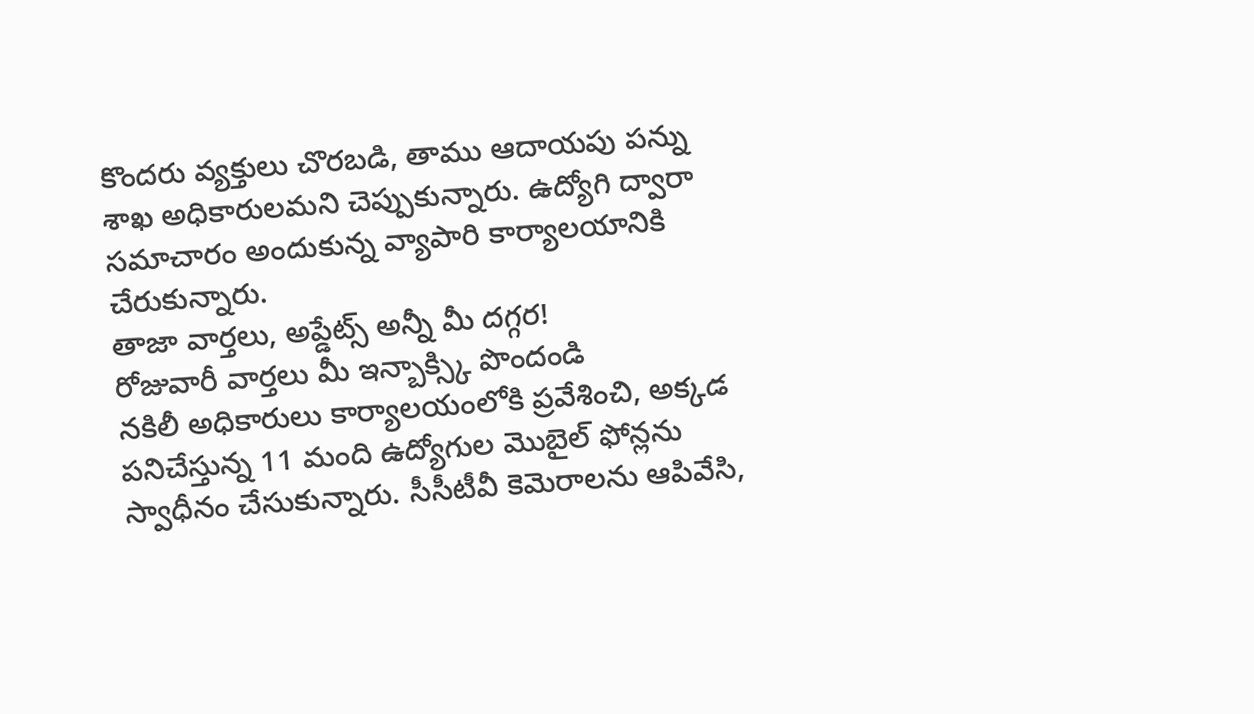కొందరు వ్యక్తులు చొరబడి, తాము ఆదాయపు పన్ను శాఖ అధికారులమని చెప్పుకున్నారు. ఉద్యోగి ద్వారా సమాచారం అందుకున్న వ్యాపారి కార్యాలయానికి చేరుకున్నారు.
తాజా వార్తలు, అప్డేట్స్ అన్నీ మీ దగ్గర!
రోజువారీ వార్తలు మీ ఇన్బాక్స్కి పొందండి
నకిలీ అధికారులు కార్యాలయంలోకి ప్రవేశించి, అక్కడ పనిచేస్తున్న 11 మంది ఉద్యోగుల మొబైల్ ఫోన్లను స్వాధీనం చేసుకున్నారు. సీసీటీవీ కెమెరాలను ఆపివేసి,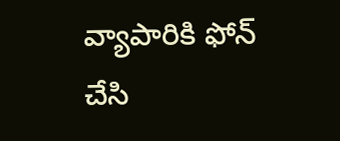వ్యాపారికి ఫోన్ చేసి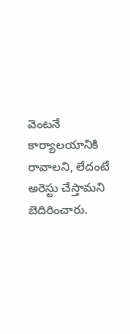వెంటనే కార్యాలయానికి రావాలని, లేదంటే అరెస్టు చేస్తామని బెదిరించారు.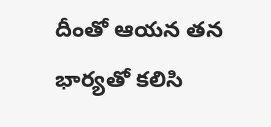దీంతో ఆయన తన భార్యతో కలిసి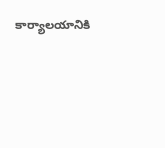కార్యాలయానికి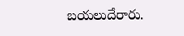బయలుదేరారు.